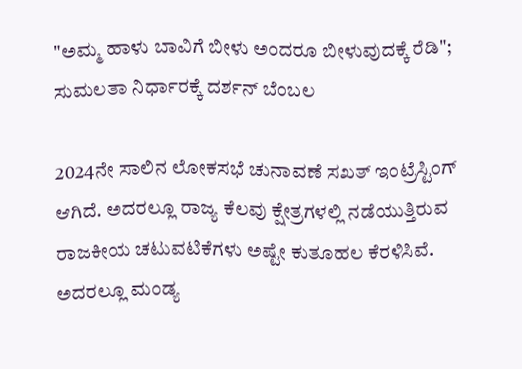"ಅಮ್ಮ ಹಾಳು ಬಾವಿಗೆ ಬೀಳು ಅಂದರೂ ಬೀಳುವುದಕ್ಕೆ ರೆಡಿ"; ಸುಮಲತಾ ನಿರ್ಧಾರಕ್ಕೆ ದರ್ಶನ್ ಬೆಂಬಲ

2024ನೇ ಸಾಲಿನ ಲೋಕಸಭೆ ಚುನಾವಣೆ ಸಖತ್ ಇಂಟ್ರೆಸ್ಟಿಂಗ್ ಆಗಿದೆ. ಅದರಲ್ಲೂ ರಾಜ್ಯ ಕೆಲವು ಕ್ಷೇತ್ರಗಳಲ್ಲಿ ನಡೆಯುತ್ತಿರುವ ರಾಜಕೀಯ ಚಟುವಟಿಕೆಗಳು ಅಷ್ಟೇ ಕುತೂಹಲ ಕೆರಳಿಸಿವೆ. ಅದರಲ್ಲೂ ಮಂಡ್ಯ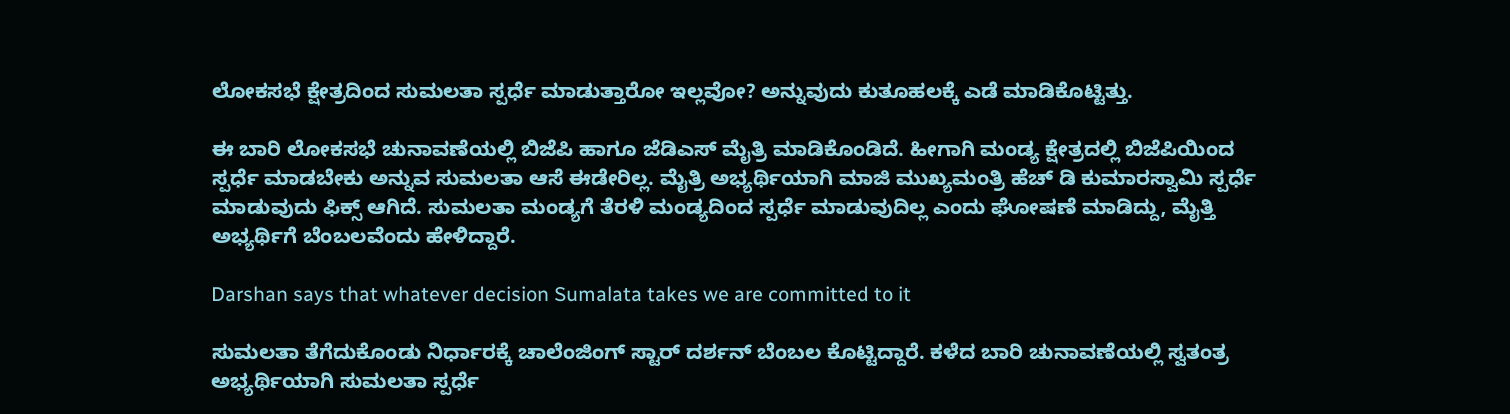ಲೋಕಸಭೆ ಕ್ಷೇತ್ರದಿಂದ ಸುಮಲತಾ ಸ್ಪರ್ಧೆ ಮಾಡುತ್ತಾರೋ ಇಲ್ಲವೋ? ಅನ್ನುವುದು ಕುತೂಹಲಕ್ಕೆ ಎಡೆ ಮಾಡಿಕೊಟ್ಟಿತ್ತು.

ಈ ಬಾರಿ ಲೋಕಸಭೆ ಚುನಾವಣೆಯಲ್ಲಿ ಬಿಜೆಪಿ ಹಾಗೂ ಜೆಡಿಎಸ್ ಮೈತ್ರಿ ಮಾಡಿಕೊಂಡಿದೆ. ಹೀಗಾಗಿ ಮಂಡ್ಯ ಕ್ಷೇತ್ರದಲ್ಲಿ ಬಿಜೆಪಿಯಿಂದ ಸ್ಪರ್ಧೆ ಮಾಡಬೇಕು ಅನ್ನುವ ಸುಮಲತಾ ಆಸೆ ಈಡೇರಿಲ್ಲ. ಮೈತ್ರಿ ಅಭ್ಯರ್ಥಿಯಾಗಿ ಮಾಜಿ ಮುಖ್ಯಮಂತ್ರಿ ಹೆಚ್ ಡಿ ಕುಮಾರಸ್ವಾಮಿ ಸ್ಪರ್ಧೆ ಮಾಡುವುದು ಫಿಕ್ಸ್ ಆಗಿದೆ. ಸುಮಲತಾ ಮಂಡ್ಯಗೆ ತೆರಳಿ ಮಂಡ್ಯದಿಂದ ಸ್ಪರ್ಧೆ ಮಾಡುವುದಿಲ್ಲ ಎಂದು ಘೋಷಣೆ ಮಾಡಿದ್ದು, ಮೈತ್ತಿ ಅಭ್ಯರ್ಥಿಗೆ ಬೆಂಬಲವೆಂದು ಹೇಳಿದ್ದಾರೆ.

Darshan says that whatever decision Sumalata takes we are committed to it

ಸುಮಲತಾ ತೆಗೆದುಕೊಂಡು ನಿರ್ಧಾರಕ್ಕೆ ಚಾಲೆಂಜಿಂಗ್ ಸ್ಟಾರ್ ದರ್ಶನ್ ಬೆಂಬಲ ಕೊಟ್ಟಿದ್ದಾರೆ. ಕಳೆದ ಬಾರಿ ಚುನಾವಣೆಯಲ್ಲಿ ಸ್ವತಂತ್ರ ಅಭ್ಯರ್ಥಿಯಾಗಿ ಸುಮಲತಾ ಸ್ಪರ್ಧೆ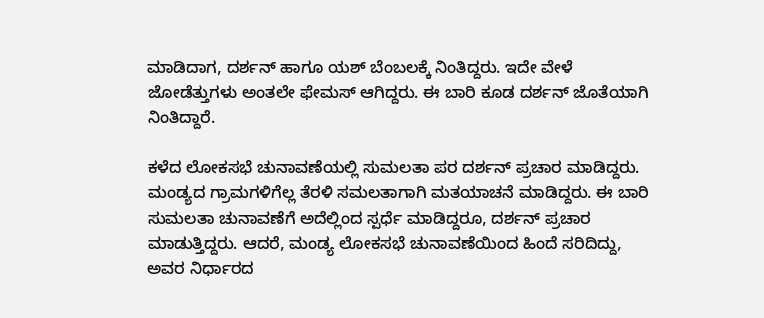ಮಾಡಿದಾಗ, ದರ್ಶನ್ ಹಾಗೂ ಯಶ್ ಬೆಂಬಲಕ್ಕೆ ನಿಂತಿದ್ದರು. ಇದೇ ವೇಳೆ ಜೋಡೆತ್ತುಗಳು ಅಂತಲೇ ಫೇಮಸ್ ಆಗಿದ್ದರು. ಈ ಬಾರಿ ಕೂಡ ದರ್ಶನ್ ಜೊತೆಯಾಗಿ ನಿಂತಿದ್ದಾರೆ.

ಕಳೆದ ಲೋಕಸಭೆ ಚುನಾವಣೆಯಲ್ಲಿ ಸುಮಲತಾ ಪರ ದರ್ಶನ್ ಪ್ರಚಾರ ಮಾಡಿದ್ದರು. ಮಂಡ್ಯದ ಗ್ರಾಮಗಳಿಗೆಲ್ಲ ತೆರಳಿ ಸಮಲತಾಗಾಗಿ ಮತಯಾಚನೆ ಮಾಡಿದ್ದರು. ಈ ಬಾರಿ ಸುಮಲತಾ ಚುನಾವಣೆಗೆ ಅದೆಲ್ಲಿಂದ ಸ್ಪರ್ಧೆ ಮಾಡಿದ್ದರೂ, ದರ್ಶನ್ ಪ್ರಚಾರ ಮಾಡುತ್ತಿದ್ದರು. ಆದರೆ, ಮಂಡ್ಯ ಲೋಕಸಭೆ ಚುನಾವಣೆಯಿಂದ ಹಿಂದೆ ಸರಿದಿದ್ದು, ಅವರ ನಿರ್ಧಾರದ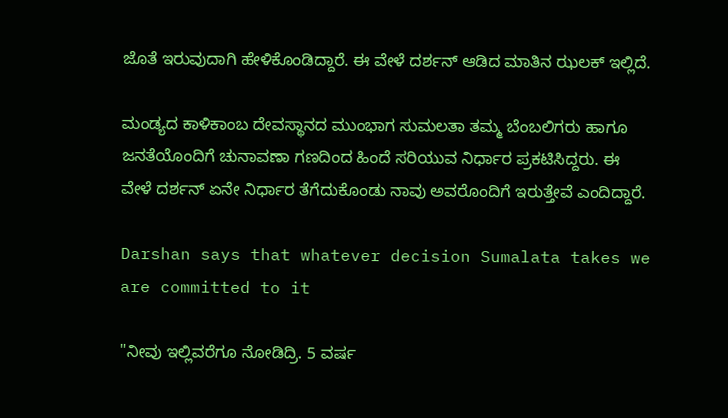ಜೊತೆ ಇರುವುದಾಗಿ ಹೇಳಿಕೊಂಡಿದ್ದಾರೆ. ಈ ವೇಳೆ ದರ್ಶನ್ ಆಡಿದ ಮಾತಿನ ಝಲಕ್ ಇಲ್ಲಿದೆ.

ಮಂಡ್ಯದ ಕಾಳಿಕಾಂಬ ದೇವಸ್ಥಾನದ ಮುಂಭಾಗ ಸುಮಲತಾ ತಮ್ಮ ಬೆಂಬಲಿಗರು ಹಾಗೂ ಜನತೆಯೊಂದಿಗೆ ಚುನಾವಣಾ ಗಣದಿಂದ ಹಿಂದೆ ಸರಿಯುವ ನಿರ್ಧಾರ ಪ್ರಕಟಿಸಿದ್ದರು. ಈ ವೇಳೆ ದರ್ಶನ್ ಏನೇ ನಿರ್ಧಾರ ತೆಗೆದುಕೊಂಡು ನಾವು ಅವರೊಂದಿಗೆ ಇರುತ್ತೇವೆ ಎಂದಿದ್ದಾರೆ.

Darshan says that whatever decision Sumalata takes we are committed to it

"ನೀವು ಇಲ್ಲಿವರೆಗೂ ನೋಡಿದ್ರಿ. 5 ವರ್ಷ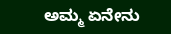ಅಮ್ಮ ಏನೇನು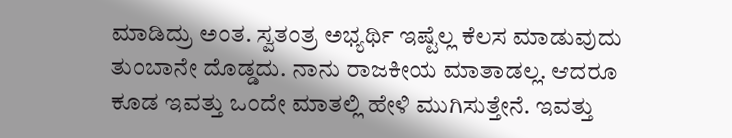ಮಾಡಿದ್ರು ಅಂತ. ಸ್ವತಂತ್ರ ಅಭ್ಯರ್ಥಿ ಇಷ್ಟೆಲ್ಲ ಕೆಲಸ ಮಾಡುವುದು ತುಂಬಾನೇ ದೊಡ್ಡದು. ನಾನು ರಾಜಕೀಯ ಮಾತಾಡಲ್ಲ. ಆದರೂ ಕೂಡ ಇವತ್ತು ಒಂದೇ ಮಾತಲ್ಲಿ ಹೇಳಿ ಮುಗಿಸುತ್ತೇನೆ. ಇವತ್ತು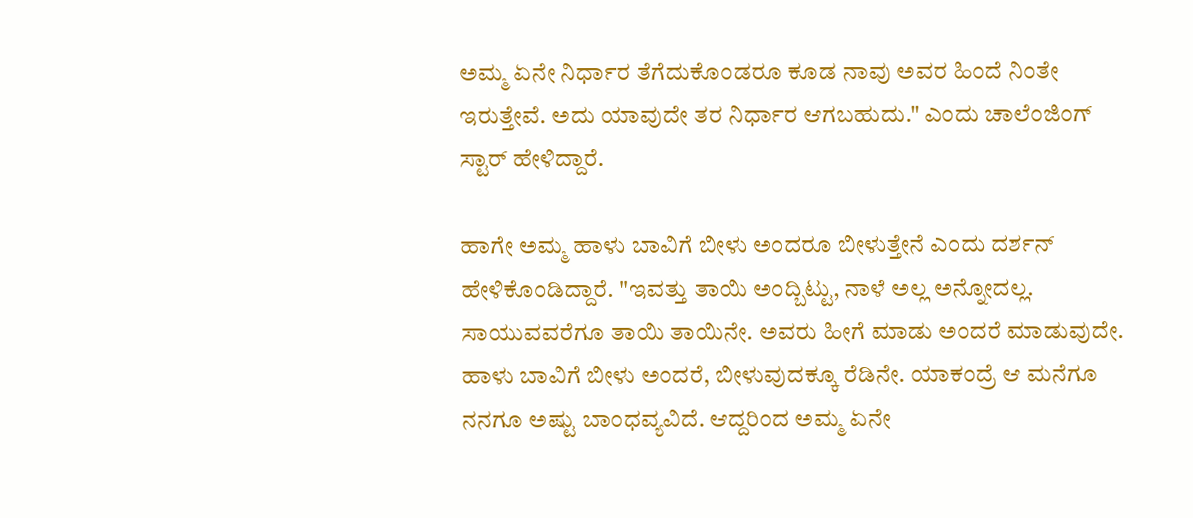ಅಮ್ಮ ಏನೇ ನಿರ್ಧಾರ ತೆಗೆದುಕೊಂಡರೂ ಕೂಡ ನಾವು ಅವರ ಹಿಂದೆ ನಿಂತೇ ಇರುತ್ತೇವೆ. ಅದು ಯಾವುದೇ ತರ ನಿರ್ಧಾರ ಆಗಬಹುದು." ಎಂದು ಚಾಲೆಂಜಿಂಗ್ ಸ್ಟಾರ್ ಹೇಳಿದ್ದಾರೆ.

ಹಾಗೇ ಅಮ್ಮ ಹಾಳು ಬಾವಿಗೆ ಬೀಳು ಅಂದರೂ ಬೀಳುತ್ತೇನೆ ಎಂದು ದರ್ಶನ್ ಹೇಳಿಕೊಂಡಿದ್ದಾರೆ. "ಇವತ್ತು ತಾಯಿ ಅಂದ್ಬಿಟ್ಟು, ನಾಳೆ ಅಲ್ಲ ಅನ್ನೋದಲ್ಲ. ಸಾಯುವವರೆಗೂ ತಾಯಿ ತಾಯಿನೇ. ಅವರು ಹೀಗೆ ಮಾಡು ಅಂದರೆ ಮಾಡುವುದೇ. ಹಾಳು ಬಾವಿಗೆ ಬೀಳು ಅಂದರೆ, ಬೀಳುವುದಕ್ಕೂ ರೆಡಿನೇ. ಯಾಕಂದ್ರೆ ಆ ಮನೆಗೂ ನನಗೂ ಅಷ್ಟು ಬಾಂಧವ್ಯವಿದೆ. ಆದ್ದರಿಂದ ಅಮ್ಮ ಏನೇ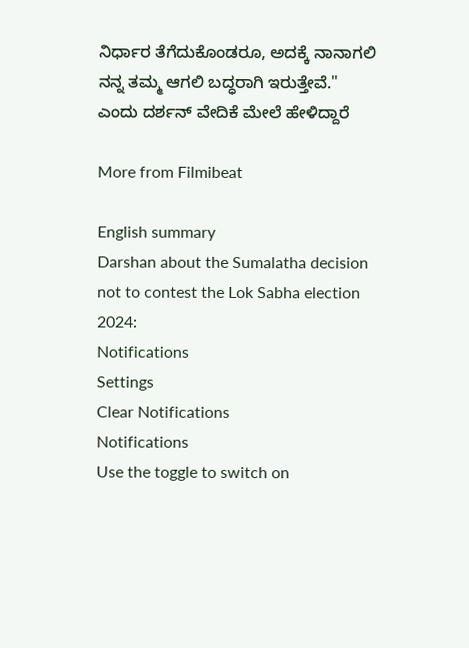ನಿರ್ಧಾರ ತೆಗೆದುಕೊಂಡರೂ, ಅದಕ್ಕೆ ನಾನಾಗಲಿ ನನ್ನ ತಮ್ಮ ಆಗಲಿ ಬದ್ಧರಾಗಿ ಇರುತ್ತೇವೆ." ಎಂದು ದರ್ಶನ್ ವೇದಿಕೆ ಮೇಲೆ ಹೇಳಿದ್ದಾರೆ

More from Filmibeat

English summary
Darshan about the Sumalatha decision not to contest the Lok Sabha election 2024:
Notifications
Settings
Clear Notifications
Notifications
Use the toggle to switch on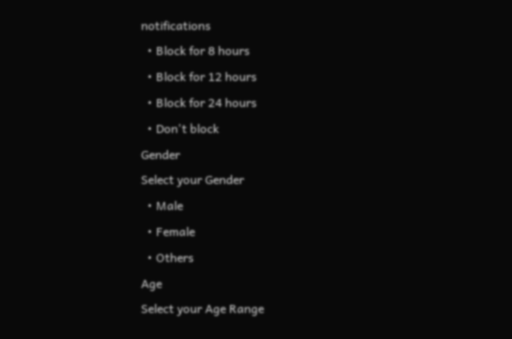notifications
  • Block for 8 hours
  • Block for 12 hours
  • Block for 24 hours
  • Don't block
Gender
Select your Gender
  • Male
  • Female
  • Others
Age
Select your Age Range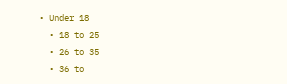• Under 18
  • 18 to 25
  • 26 to 35
  • 36 to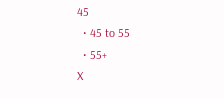45
  • 45 to 55
  • 55+
X